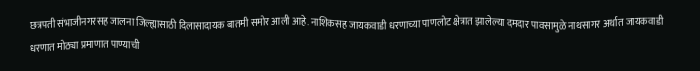छत्रपती संभाजीनगरसह जालना जिल्ह्यासाठी दिलासादायक बातमी समोर आली आहे. नाशिकसह जायकवाडी धरणाच्या पाणलोट क्षेत्रात झालेल्या दमदार पावसामुळे नाथसागर अर्थात जायकवाडी धरणात मोठ्या प्रमाणात पाण्याची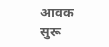आवक सुरू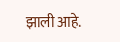झाली आहे.